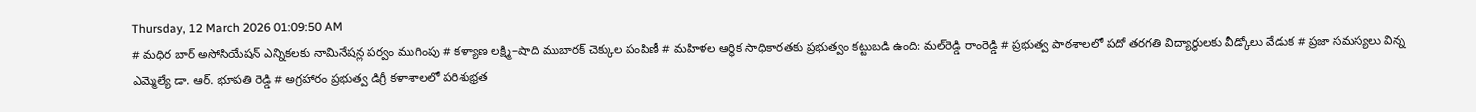Thursday, 12 March 2026 01:09:50 AM
# మధిర బార్ అసోసియేషన్ ఎన్నికలకు నామినేషన్ల పర్వం ముగింపు # కళ్యాణ లక్ష్మి–షాది ముబారక్ చెక్కుల పంపిణీ # మహిళల ఆర్థిక సాధికారతకు ప్రభుత్వం కట్టుబడి ఉంది: మల్‌రెడ్డి రాంరెడ్డి # ప్రభుత్వ పాఠశాలలో పదో తరగతి విద్యార్థులకు వీడ్కోలు వేడుక # ప్రజా సమస్యలు విన్న ఎమ్మెల్యే డా. ఆర్. భూపతి రెడ్డి # అగ్రహారం ప్రభుత్వ డిగ్రీ కళాశాలలో పరిశుభ్రత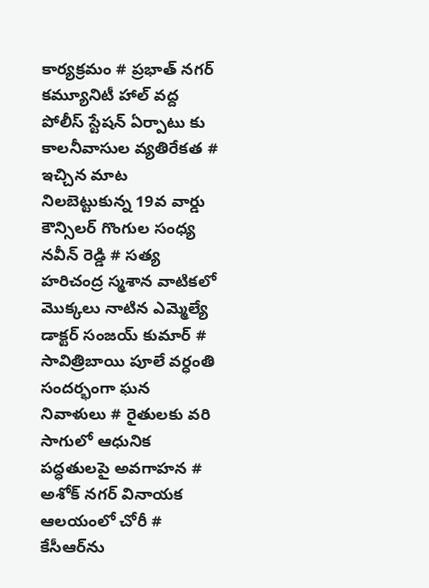కార్యక్రమం # ప్రభాత్ నగర్ కమ్యూనిటీ హాల్ వద్ద పోలీస్ స్టేషన్ ఏర్పాటు కు కాలనీవాసుల వ్యతిరేకత # ఇచ్చిన మాట నిలబెట్టుకున్న 19వ వార్డు కౌన్సిలర్ గొంగుల సంధ్య నవీన్ రెడ్డి # సత్య హరిచంద్ర స్మశాన వాటికలో మొక్కలు నాటిన ఎమ్మెల్యే డాక్టర్ సంజయ్ కుమార్ # సావిత్రిబాయి పూలే వర్ధంతి సందర్భంగా ఘన నివాళులు # రైతులకు వరి సాగులో ఆధునిక పద్ధతులపై అవగాహన # అశోక్ నగర్ వినాయక ఆలయంలో చోరీ # కేసీఆర్‌ను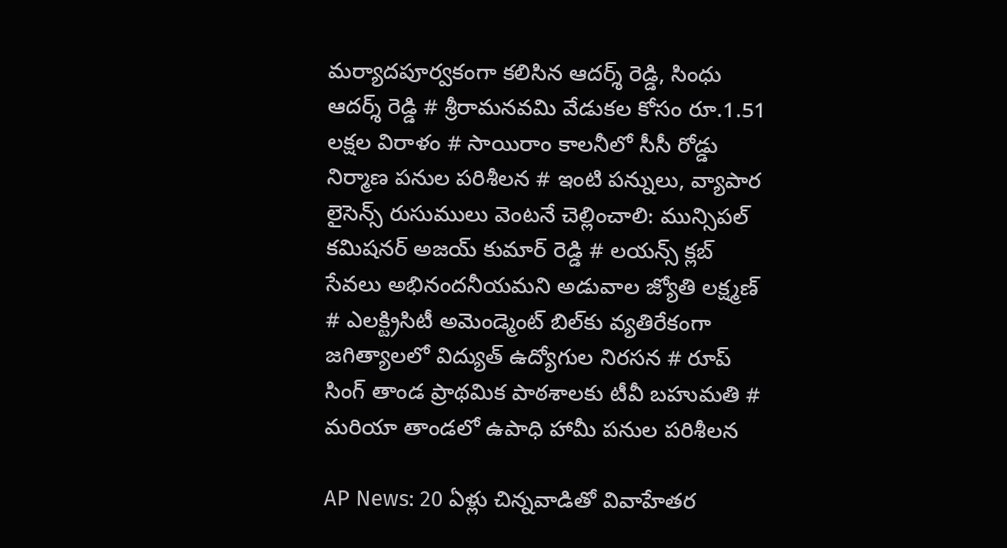మర్యాదపూర్వకంగా కలిసిన ఆదర్శ్ రెడ్డి, సింధు ఆదర్శ్ రెడ్డి # శ్రీరామనవమి వేడుకల కోసం రూ.1.51 లక్షల విరాళం # సాయిరాం కాలనీలో సీసీ రోడ్డు నిర్మాణ పనుల పరిశీలన # ఇంటి పన్నులు, వ్యాపార లైసెన్స్ రుసుములు వెంటనే చెల్లించాలి: మున్సిపల్ కమిషనర్ అజయ్ కుమార్ రెడ్డి # లయన్స్ క్లబ్ సేవలు అభినందనీయమని అడువాల జ్యోతి లక్ష్మణ్ # ఎలక్ట్రిసిటీ అమెండ్మెంట్ బిల్‌కు వ్యతిరేకంగా జగిత్యాలలో విద్యుత్ ఉద్యోగుల నిరసన # రూప్ సింగ్ తాండ ప్రాథమిక పాఠశాలకు టీవీ బహుమతి # మరియా తాండలో ఉపాధి హామీ పనుల పరిశీలన

AP News: 20 ఏళ్లు చిన్నవాడితో వివాహేత‌ర‌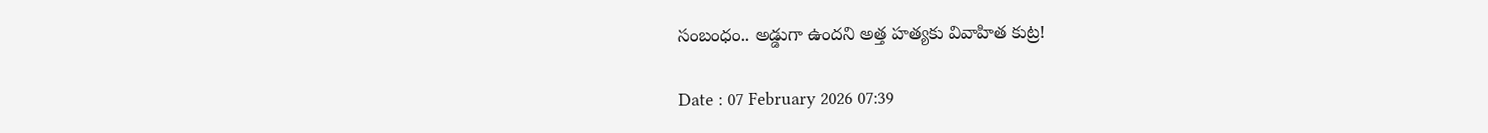సంబంధం.. అడ్డుగా ఉందని అత్త హత్యకు వివాహిత కుట్ర!

Date : 07 February 2026 07:39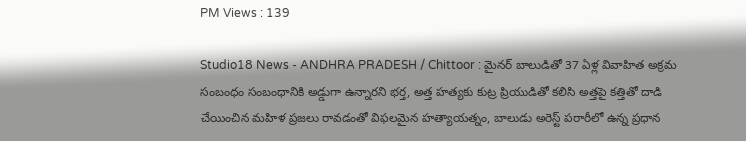PM Views : 139

Studio18 News - ANDHRA PRADESH / Chittoor : మైనర్ బాలుడితో 37 ఏళ్ల వివాహిత అక్రమ సంబంధం సంబంధానికి అడ్డుగా ఉన్నారని భర్త, అత్త హత్యకు కుట్ర ప్రియుడితో కలిసి అత్తపై కత్తితో దాడి చేయించిన మహిళ ప్రజలు రావడంతో విఫలమైన హత్యాయత్నం, బాలుడు అరెస్ట్ పరారీలో ఉన్న ప్రధాన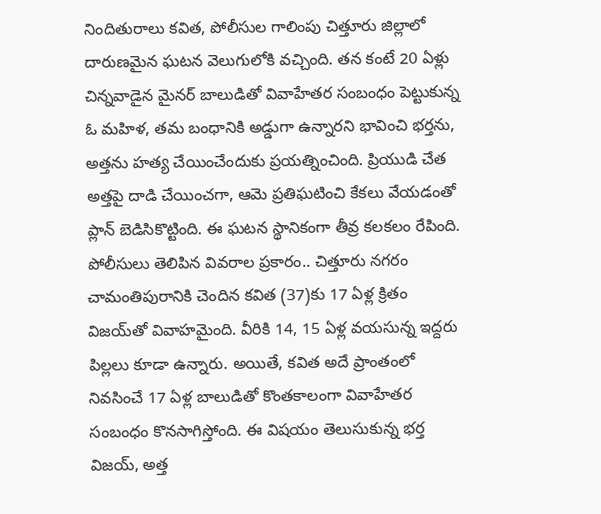నిందితురాలు కవిత, పోలీసుల గాలింపు చిత్తూరు జిల్లాలో దారుణమైన ఘటన వెలుగులోకి వచ్చింది. తన కంటే 20 ఏళ్లు చిన్నవాడైన మైనర్ బాలుడితో వివాహేతర సంబంధం పెట్టుకున్న ఓ మహిళ, తమ బంధానికి అడ్డుగా ఉన్నారని భావించి భర్తను, అత్తను హత్య చేయించేందుకు ప్రయత్నించింది. ప్రియుడి చేత అత్తపై దాడి చేయించగా, ఆమె ప్రతిఘటించి కేకలు వేయడంతో ప్లాన్ బెడిసికొట్టింది. ఈ ఘటన స్థానికంగా తీవ్ర కలకలం రేపింది. పోలీసులు తెలిపిన వివరాల ప్రకారం.. చిత్తూరు నగరం చామంతిపురానికి చెందిన కవిత (37)కు 17 ఏళ్ల క్రితం విజయ్‌తో వివాహమైంది. వీరికి 14, 15 ఏళ్ల వయసున్న ఇద్దరు పిల్లలు కూడా ఉన్నారు. అయితే, కవిత అదే ప్రాంతంలో నివసించే 17 ఏళ్ల బాలుడితో కొంతకాలంగా వివాహేతర సంబంధం కొనసాగిస్తోంది. ఈ విషయం తెలుసుకున్న భర్త విజయ్‌, అత్త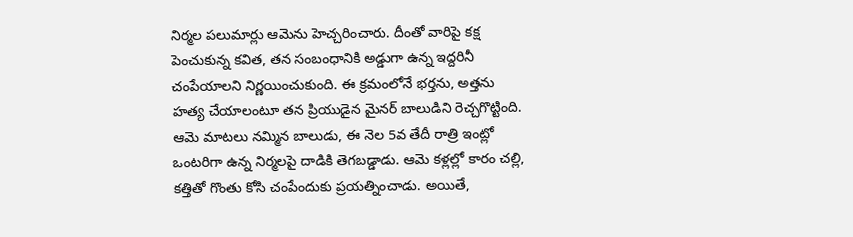నిర్మల పలుమార్లు ఆమెను హెచ్చరించారు. దీంతో వారిపై కక్ష పెంచుకున్న కవిత, తన సంబంధానికి అడ్డుగా ఉన్న ఇద్దరినీ చంపేయాలని నిర్ణయించుకుంది. ఈ క్రమంలోనే భర్తను, అత్తను హత్య చేయాలంటూ తన ప్రియుడైన మైనర్ బాలుడిని రెచ్చగొట్టింది. ఆమె మాటలు నమ్మిన బాలుడు, ఈ నెల‌ 5వ తేదీ రాత్రి ఇంట్లో ఒంటరిగా ఉన్న నిర్మలపై దాడికి తెగబడ్డాడు. ఆమె కళ్లల్లో కారం చల్లి, కత్తితో గొంతు కోసి చంపేందుకు ప్రయత్నించాడు. అయితే,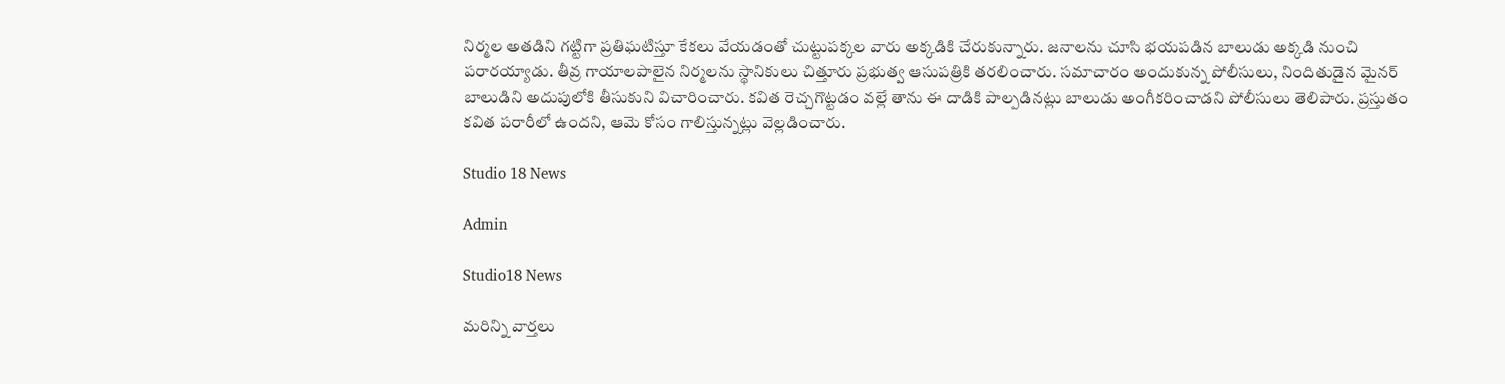నిర్మల అతడిని గట్టిగా ప్రతిఘటిస్తూ కేకలు వేయడంతో చుట్టుపక్కల వారు అక్కడికి చేరుకున్నారు. జనాలను చూసి భయపడిన బాలుడు అక్కడి నుంచి పరారయ్యాడు. తీవ్ర గాయాలపాలైన నిర్మలను స్థానికులు చిత్తూరు ప్రభుత్వ ఆసుపత్రికి తరలించారు. సమాచారం అందుకున్న పోలీసులు, నిందితుడైన మైనర్ బాలుడిని అదుపులోకి తీసుకుని విచారించారు. కవిత రెచ్చగొట్టడం వల్లే తాను ఈ దాడికి పాల్పడినట్లు బాలుడు అంగీకరించాడని పోలీసులు తెలిపారు. ప్రస్తుతం కవిత పరారీలో ఉందని, ఆమె కోసం గాలిస్తున్నట్లు వెల్లడించారు.

Studio 18 News

Admin

Studio18 News

మరిన్ని వార్తలు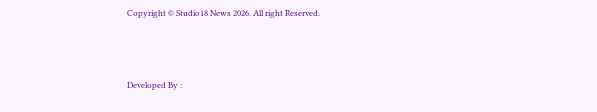Copyright © Studio18 News 2026. All right Reserved.



Developed By :